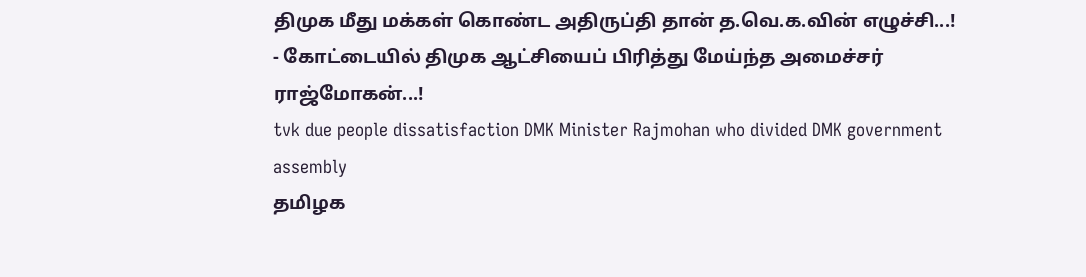திமுக மீது மக்கள் கொண்ட அதிருப்தி தான் த.வெ.க.வின் எழுச்சி...! - கோட்டையில் திமுக ஆட்சியைப் பிரித்து மேய்ந்த அமைச்சர் ராஜ்மோகன்...!
tvk due people dissatisfaction DMK Minister Rajmohan who divided DMK government assembly
தமிழக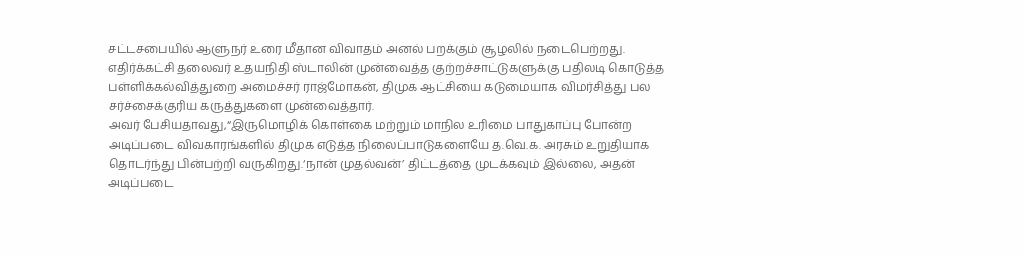சட்டசபையில் ஆளுநர் உரை மீதான விவாதம் அனல் பறக்கும் சூழலில் நடைபெற்றது. எதிர்க்கட்சி தலைவர் உதயநிதி ஸ்டாலின் முன்வைத்த குற்றச்சாட்டுகளுக்கு பதிலடி கொடுத்த பள்ளிக்கல்வித்துறை அமைச்சர் ராஜ்மோகன், திமுக ஆட்சியை கடுமையாக விமர்சித்து பல சர்ச்சைக்குரிய கருத்துகளை முன்வைத்தார்.
அவர் பேசியதாவது,“இருமொழிக் கொள்கை மற்றும் மாநில உரிமை பாதுகாப்பு போன்ற அடிப்படை விவகாரங்களில் திமுக எடுத்த நிலைப்பாடுகளையே த.வெ.க. அரசும் உறுதியாக தொடர்ந்து பின்பற்றி வருகிறது.‘நான் முதல்வன்’ திட்டத்தை முடக்கவும் இல்லை, அதன் அடிப்படை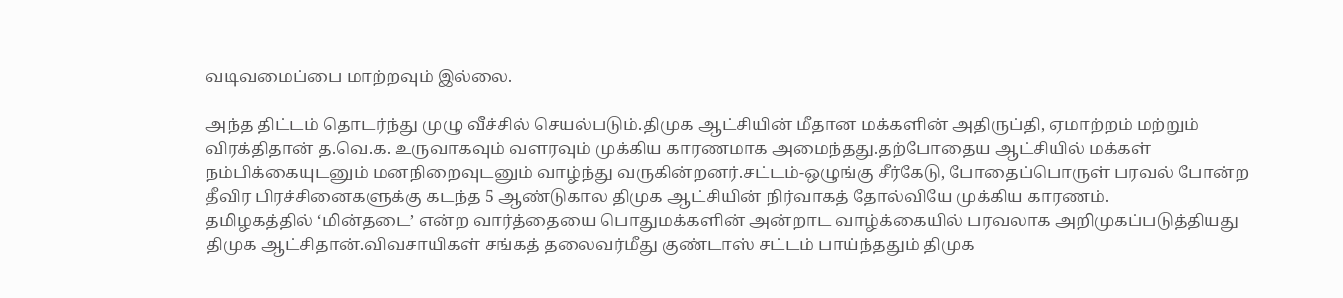வடிவமைப்பை மாற்றவும் இல்லை.

அந்த திட்டம் தொடர்ந்து முழு வீச்சில் செயல்படும்.திமுக ஆட்சியின் மீதான மக்களின் அதிருப்தி, ஏமாற்றம் மற்றும் விரக்திதான் த.வெ.க. உருவாகவும் வளரவும் முக்கிய காரணமாக அமைந்தது.தற்போதைய ஆட்சியில் மக்கள் நம்பிக்கையுடனும் மனநிறைவுடனும் வாழ்ந்து வருகின்றனர்.சட்டம்-ஒழுங்கு சீர்கேடு, போதைப்பொருள் பரவல் போன்ற தீவிர பிரச்சினைகளுக்கு கடந்த 5 ஆண்டுகால திமுக ஆட்சியின் நிர்வாகத் தோல்வியே முக்கிய காரணம்.
தமிழகத்தில் ‘மின்தடை’ என்ற வார்த்தையை பொதுமக்களின் அன்றாட வாழ்க்கையில் பரவலாக அறிமுகப்படுத்தியது திமுக ஆட்சிதான்.விவசாயிகள் சங்கத் தலைவர்மீது குண்டாஸ் சட்டம் பாய்ந்ததும் திமுக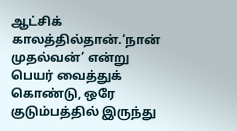ஆட்சிக் காலத்தில்தான்.‘நான் முதல்வன்’ என்று பெயர் வைத்துக் கொண்டு, ஒரே குடும்பத்தில் இருந்து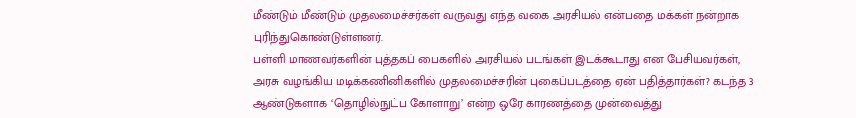மீண்டும் மீண்டும் முதலமைச்சர்கள் வருவது எந்த வகை அரசியல் என்பதை மக்கள் நன்றாக புரிந்துகொண்டுள்ளனர்.
பள்ளி மாணவர்களின் புத்தகப் பைகளில் அரசியல் படங்கள் இடக்கூடாது என பேசியவர்கள், அரசு வழங்கிய மடிக்கணினிகளில் முதலமைச்சரின் புகைப்படத்தை ஏன் பதித்தார்கள்? கடந்த 3 ஆண்டுகளாக ‘தொழில்நுட்ப கோளாறு’ என்ற ஒரே காரணத்தை முன்வைத்து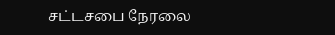சட்டசபை நேரலை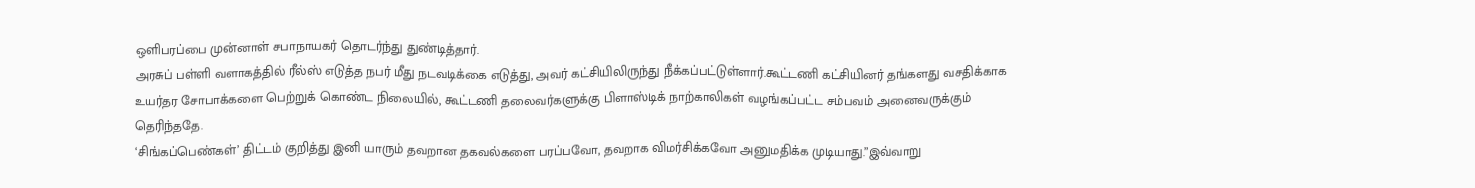ஒளிபரப்பை முன்னாள் சபாநாயகர் தொடர்ந்து துண்டித்தார்.
அரசுப் பள்ளி வளாகத்தில் ரீல்ஸ் எடுத்த நபர் மீது நடவடிக்கை எடுத்து, அவர் கட்சியிலிருந்து நீக்கப்பட்டுள்ளார்.கூட்டணி கட்சியினர் தங்களது வசதிக்காக உயர்தர சோபாக்களை பெற்றுக் கொண்ட நிலையில், கூட்டணி தலைவர்களுக்கு பிளாஸ்டிக் நாற்காலிகள் வழங்கப்பட்ட சம்பவம் அனைவருக்கும் தெரிந்ததே.
‘சிங்கப்பெண்கள்’ திட்டம் குறித்து இனி யாரும் தவறான தகவல்களை பரப்பவோ, தவறாக விமர்சிக்கவோ அனுமதிக்க முடியாது.”இவ்வாறு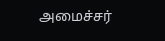அமைச்சர்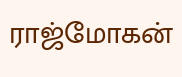ராஜ்மோகன்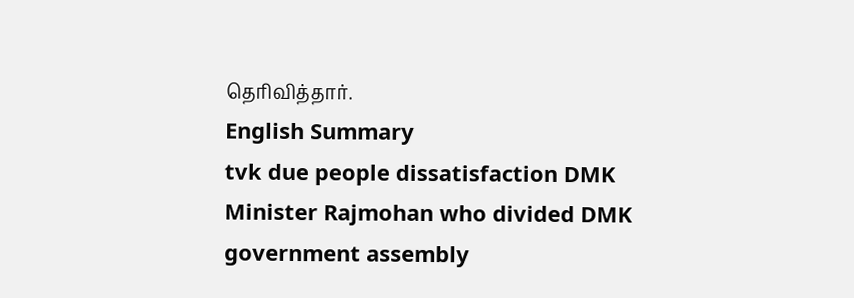தெரிவித்தார்.
English Summary
tvk due people dissatisfaction DMK Minister Rajmohan who divided DMK government assembly